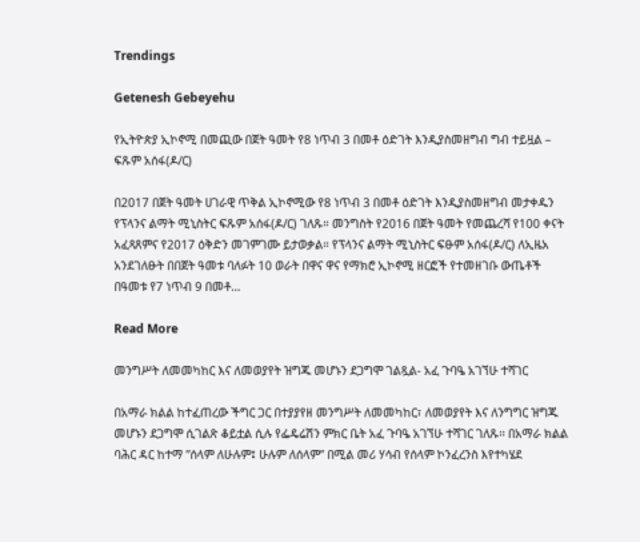Trendings

Getenesh Gebeyehu

የኢትዮጵያ ኢኮኖሚ በመጪው በጀት ዓመት የ8 ነጥብ 3 በመቶ ዕድገት እንዲያስመዘግብ ግብ ተይዟል – ፍጹም አሰፋ(ዶ/ር)

በ2017 በጀት ዓመት ሀገራዊ ጥቅል ኢኮኖሚው የ8 ነጥብ 3 በመቶ ዕድገት እንዲያስመዘግብ መታቀዱን የፕላንና ልማት ሚኒስትር ፍጹም አሰፋ(ዶ/ር) ገለጹ። መንግስት የ2016 በጀት ዓመት የመጨረሻ የ100 ቀናት አፈጻጸምና የ2017 ዕቅድን መገምገሙ ይታወቃል። የፕላንና ልማት ሚኒስትር ፍፁም አሰፋ(ዶ/ር) ለኢዜአ አንደገለፁት በበጀት ዓመቱ ባለፉት 10 ወራት በዋና ዋና የማክሮ ኢኮኖሚ ዘርፎች የተመዘገቡ ውጤቶች በዓመቱ የ7 ነጥብ 9 በመቶ…

Read More

መንግሥት ለመመካከር እና ለመወያየት ዝግጁ መሆኑን ደጋግሞ ገልጿል- አፈ ጉባዔ አገኘሁ ተሻገር

በአማራ ክልል ከተፈጠረው ችግር ጋር በተያያየዘ መንግሥት ለመመካከር፣ ለመወያየት እና ለንግግር ዝግጁ መሆኑን ደጋግሞ ሲገልጽ ቆይቷል ሲሉ የፌዴሬሽን ምክር ቤት አፈ ጉባዔ አገኘሁ ተሻገር ገለጹ፡፡ በአማራ ክልል ባሕር ዳር ከተማ ”ሰላም ለሁሉም፤ ሁሉም ለሰላም” በሚል መሪ ሃሳብ የሰላም ኮንፈረንስ እየተካሄደ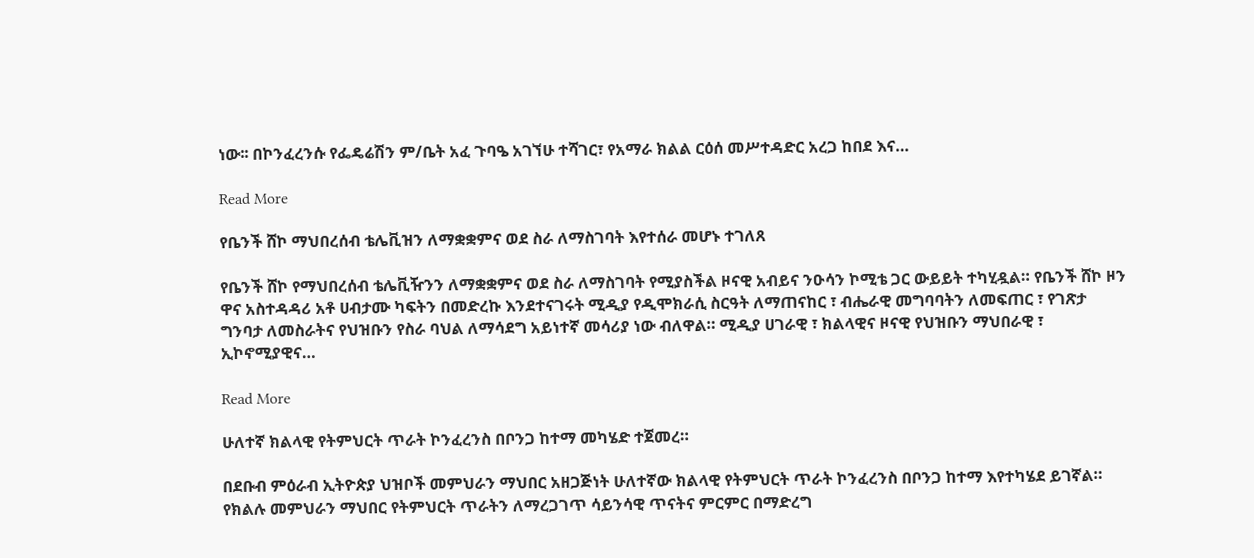ነው፡፡ በኮንፈረንሱ የፌዴሬሽን ም/ቤት አፈ ጉባዔ አገኘሁ ተሻገር፣ የአማራ ክልል ርዕሰ መሥተዳድር አረጋ ከበደ እና…

Read More

የቤንች ሸኮ ማህበረሰብ ቴሌቪዝን ለማቋቋምና ወደ ስራ ለማስገባት እየተሰራ መሆኑ ተገለጸ

የቤንች ሸኮ የማህበረሰብ ቴሌቪዥንን ለማቋቋምና ወደ ስራ ለማስገባት የሚያስችል ዞናዊ አብይና ንዑሳን ኮሚቴ ጋር ውይይት ተካሂዷል። የቤንች ሸኮ ዞን ዋና አስተዳዳሪ አቶ ሀብታሙ ካፍትን በመድረኩ እንደተናገሩት ሚዲያ የዲሞክራሲ ስርዓት ለማጠናከር ፣ ብሔራዊ መግባባትን ለመፍጠር ፣ የገጽታ ግንባታ ለመስራትና የህዝቡን የስራ ባህል ለማሳደግ አይነተኛ መሳሪያ ነው ብለዋል። ሚዲያ ሀገራዊ ፣ ክልላዊና ዞናዊ የህዝቡን ማህበራዊ ፣ ኢኮኖሚያዊና…

Read More

ሁለተኛ ክልላዊ የትምህርት ጥራት ኮንፈረንስ በቦንጋ ከተማ መካሄድ ተጀመረ።

በደቡብ ምዕራብ ኢትዮጵያ ህዝቦች መምህራን ማህበር አዘጋጅነት ሁለተኛው ክልላዊ የትምህርት ጥራት ኮንፈረንስ በቦንጋ ከተማ እየተካሄደ ይገኛል። የክልሉ መምህራን ማህበር የትምህርት ጥራትን ለማረጋገጥ ሳይንሳዊ ጥናትና ምርምር በማድረግ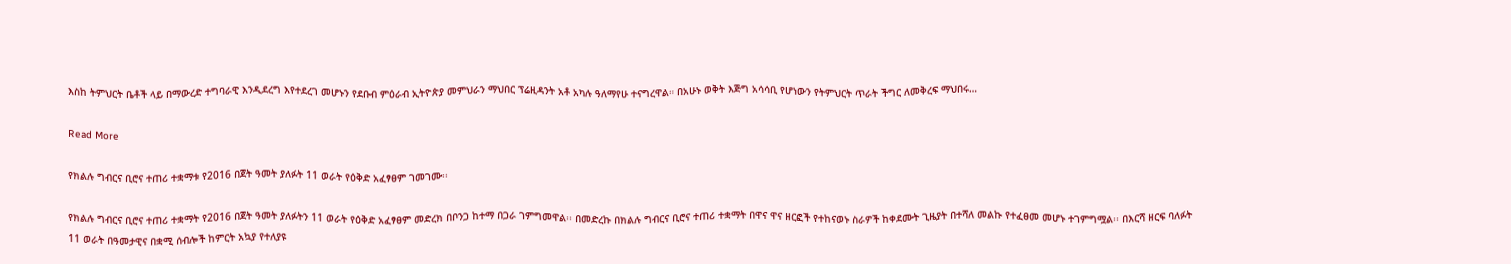እስከ ትምህርት ቤቶች ላይ በማውረድ ተግባራዊ እንዲደረግ እየተደረገ መሆኑን የደቡብ ምዕራብ ኢትዮጵያ መምህራን ማህበር ፕሬዚዳንት አቶ አካሉ ዓለማየሁ ተናግረዋል። በአሁኑ ወቅት እጅግ አሳሳቢ የሆነውን የትምህርት ጥራት ችግር ለመቅረፍ ማህበሩ…

Read More

የክልሉ ግብርና ቢሮና ተጠሪ ተቋማቱ የ2016 በጀት ዓመት ያለፉት 11 ወራት የዕቅድ አፈፃፀም ገመገሙ፡፡

የክልሉ ግብርና ቢሮና ተጠሪ ተቋማት የ2016 በጀት ዓመት ያለፉትን 11 ወራት የዕቅድ አፈፃፀም መድረክ በቦንጋ ከተማ በጋራ ገምግመዋል፡፡ በመድረኩ በክልሉ ግብርና ቢሮና ተጠሪ ተቋማት በዋና ዋና ዘርፎች የተከናወኑ ስራዎች ከቀደሙት ጊዜያት በተሻለ መልኩ የተፈፀመ መሆኑ ተገምግሟል፡፡ በእርሻ ዘርፍ ባለፉት 11 ወራት በዓመታዊና በቋሚ ሰብሎች ከምርት አኳያ የተለያዩ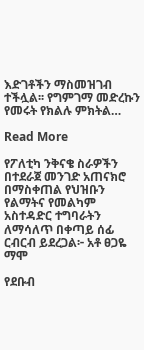እድገቶችን ማስመዝገብ ተችሏል፡፡ የግምገማ መድረኩን የመሩት የክልሉ ምክትል…

Read More

የፖለቲካ ንቅናቄ ስራዎችን በተደራጀ መንገድ አጠናክሮ በማስቀጠል የህዝቡን የልማትና የመልካም አስተዳድር ተግባራትን ለማሳለጥ በቀጣይ ሰፊ ርብርብ ይደረጋል፦ አቶ ፀጋዬ ማሞ

የደቡብ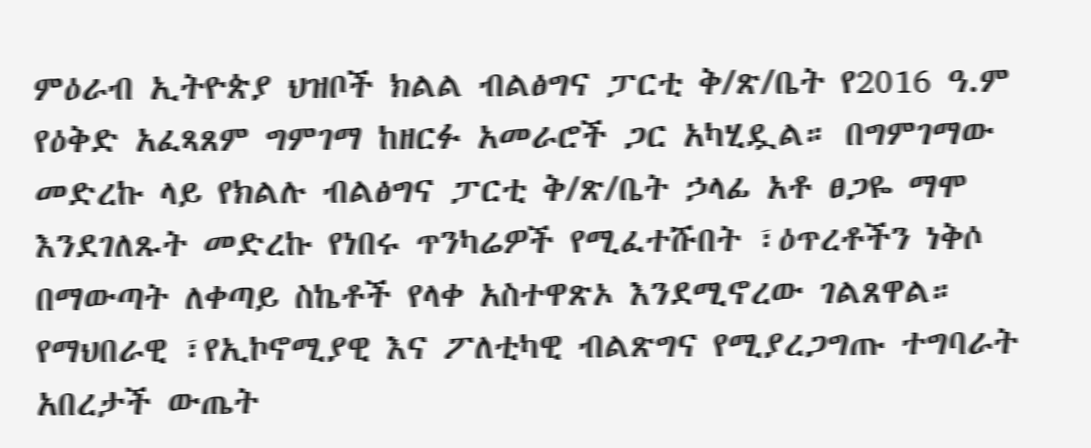ምዕራብ ኢትዮጵያ ህዝቦች ክልል ብልፅግና ፓርቲ ቅ/ጽ/ቤት የ2016 ዓ.ም የዕቅድ አፈጻጸም ግምገማ ከዘርፉ አመራሮች ጋር አካሂዷል። በግምገማው መድረኩ ላይ የክልሉ ብልፅግና ፓርቲ ቅ/ጽ/ቤት ኃላፊ አቶ ፀጋዬ ማሞ እንደገለጹት መድረኩ የነበሩ ጥንካሬዎች የሚፈተሹበት ፣ዕጥረቶችን ነቅሶ በማውጣት ለቀጣይ ስኬቶች የላቀ አስተዋጽኦ እንደሚኖረው ገልጸዋል። የማህበራዊ ፣የኢኮኖሚያዊ እና ፖለቲካዊ ብልጽግና የሚያረጋግጡ ተግባራት አበረታች ውጤት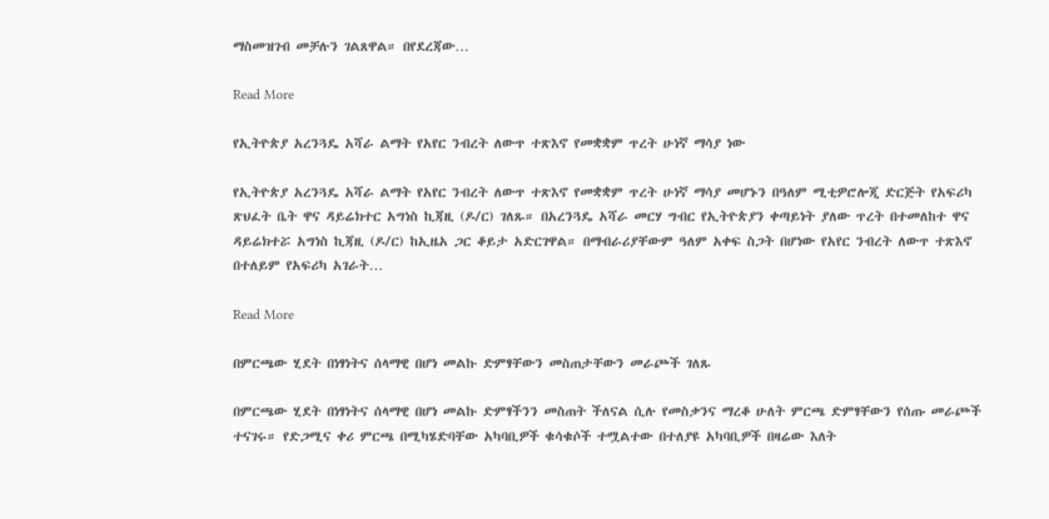ማስመዝገብ መቻሉን ገልጸዋል። በየደረጃው…

Read More

የኢትዮጵያ አረንጓዴ አሻራ ልማት የአየር ንብረት ለውጥ ተጽእኖ የመቋቋም ጥረት ሁነኛ ማሳያ ነው

የኢትዮጵያ አረንጓዴ አሻራ ልማት የአየር ንብረት ለውጥ ተጽእኖ የመቋቋም ጥረት ሁነኛ ማሳያ መሆኑን በዓለም ሚቲዎሮሎጂ ድርጅት የአፍሪካ ጽህፈት ቤት ዋና ዳይሬክተር አግነስ ኪጃዚ (ዶ/ር) ገለጹ። በአረንጓዴ አሻራ መርሃ ግብር የኢትዮጵያን ቀጣይነት ያለው ጥረት በተመለከተ ዋና ዳይሬክተሯ አግነስ ኪጃዚ (ዶ/ር) ከኢዜአ ጋር ቆይታ አድርገዋል። በማብራሪያቸውም ዓለም አቀፍ ስጋት በሆነው የአየር ንብረት ለውጥ ተጽእኖ በተለይም የአፍሪካ አገራት…

Read More

በምርጫው ሂደት በነፃነትና ሰላማዊ በሆነ መልኩ ድምፃቸውን መስጠታቸውን መራጮች ገለጹ

በምርጫው ሂደት በነፃነትና ሰላማዊ በሆነ መልኩ ድምፃችንን መስጠት ችለናል ሲሉ የመስቃንና ማረቆ ሁለት ምርጫ ድምፃቸውን የሰጡ መራጮች ተናገሩ። የድጋሚና ቀሪ ምርጫ በሚካሄድባቸው አካባቢዎች ቁሳቁሶች ተሟልተው በተለያዩ አካባቢዎች በዛሬው እለት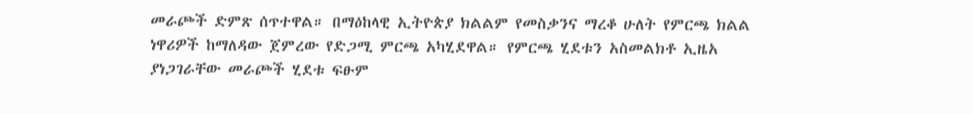መራጮች ድምጽ ሰጥተዋል። በማዕከላዊ ኢትዮጵያ ክልልም የመስቃንና ማረቆ ሁለት የምርጫ ክልል ነዋሪዎች ከማለዳው ጀምረው የድጋሚ ምርጫ አካሂደዋል። የምርጫ ሂደቱን አስመልክቶ ኢዜአ ያነጋገራቸው መራጮች ሂደቱ ፍፁም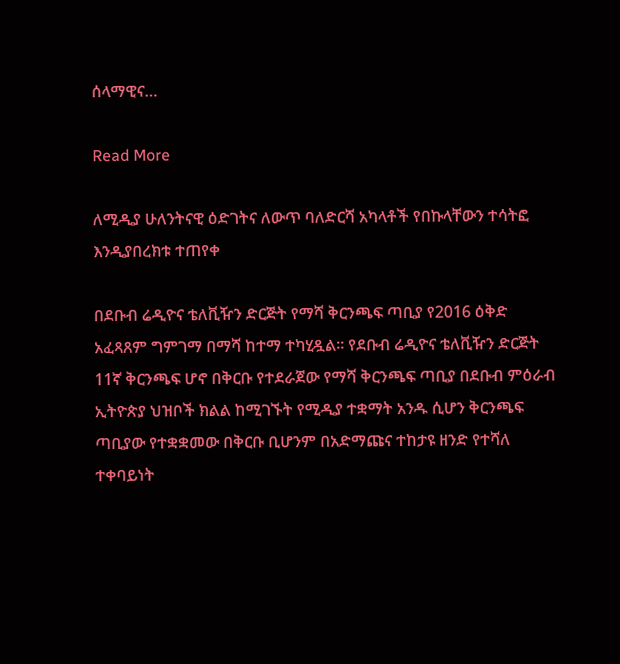ሰላማዊና…

Read More

ለሚዲያ ሁለንትናዊ ዕድገትና ለውጥ ባለድርሻ አካላቶች የበኩላቸውን ተሳትፎ እንዲያበረክቱ ተጠየቀ

በደቡብ ሬዲዮና ቴለቪዥን ድርጅት የማሻ ቅርንጫፍ ጣቢያ የ2016 ዕቅድ አፈጻጸም ግምገማ በማሻ ከተማ ተካሂዷል። የደቡብ ሬዲዮና ቴለቪዥን ድርጅት 11ኛ ቅርንጫፍ ሆኖ በቅርቡ የተደራጀው የማሻ ቅርንጫፍ ጣቢያ በደቡብ ምዕራብ ኢትዮጵያ ህዝቦች ክልል ከሚገኙት የሚዲያ ተቋማት አንዱ ሲሆን ቅርንጫፍ ጣቢያው የተቋቋመው በቅርቡ ቢሆንም በአድማጩና ተከታዩ ዘንድ የተሻለ ተቀባይነት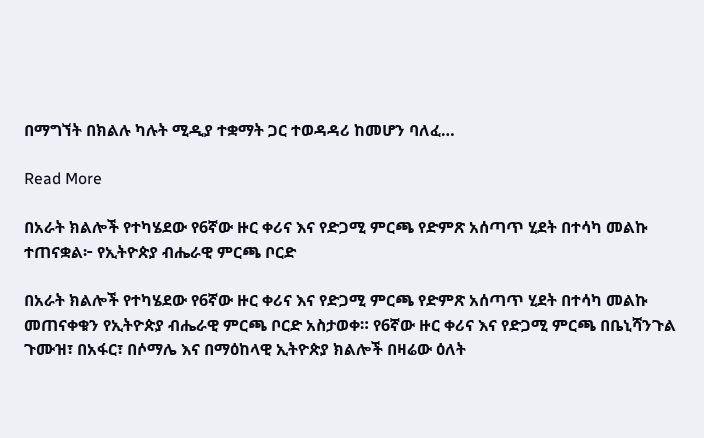በማግኘት በክልሉ ካሉት ሚዲያ ተቋማት ጋር ተወዳዳሪ ከመሆን ባለፈ…

Read More

በአራት ክልሎች የተካሄደው የ6ኛው ዙር ቀሪና እና የድጋሚ ምርጫ የድምጽ አሰጣጥ ሂደት በተሳካ መልኩ ተጠናቋል፦ የኢትዮጵያ ብሔራዊ ምርጫ ቦርድ

በአራት ክልሎች የተካሄደው የ6ኛው ዙር ቀሪና እና የድጋሚ ምርጫ የድምጽ አሰጣጥ ሂደት በተሳካ መልኩ መጠናቀቁን የኢትዮጵያ ብሔራዊ ምርጫ ቦርድ አስታወቀ። የ6ኛው ዙር ቀሪና እና የድጋሚ ምርጫ በቤኒሻንጉል ጉሙዝ፣ በአፋር፣ በሶማሌ እና በማዕከላዊ ኢትዮጵያ ክልሎች በዛሬው ዕለት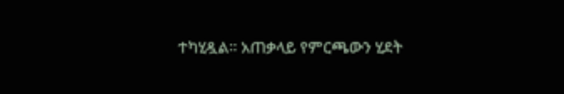ተካሂዷል። አጠቃላይ የምርጫውን ሂደት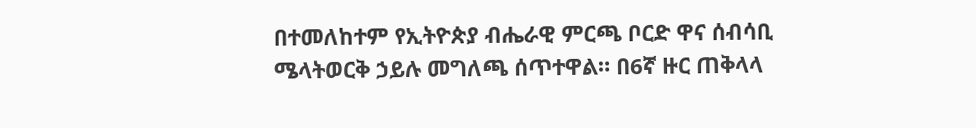በተመለከተም የኢትዮጵያ ብሔራዊ ምርጫ ቦርድ ዋና ሰብሳቢ ሜላትወርቅ ኃይሉ መግለጫ ሰጥተዋል። በ6ኛ ዙር ጠቅላላ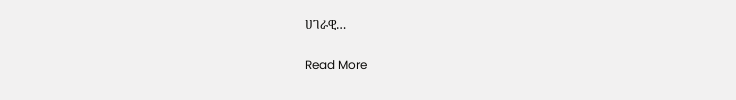ሀገራዊ…

Read More